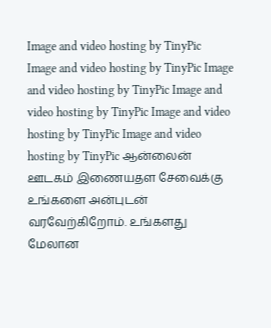Image and video hosting by TinyPic
Image and video hosting by TinyPic Image and video hosting by TinyPic Image and video hosting by TinyPic Image and video hosting by TinyPic Image and video hosting by TinyPic ஆன்லைன் ஊடகம் இணையதள சேவைக்கு உங்களை அன்புடன் வரவேற்கிறோம். உங்களது மேலான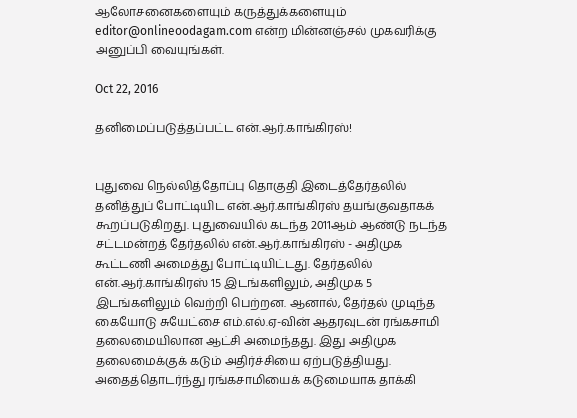ஆலோசனைகளையும் கருத்துக்களையும் editor@onlineoodagam.com என்ற மின்னஞ்சல் முகவரிக்கு அனுப்பி வையுங்கள்.

Oct 22, 2016

தனிமைப்படுத்தப்பட்ட என்.ஆர்.காங்கிரஸ்!


புதுவை நெல்லித்தோப்பு தொகுதி இடைத்தேர்தலில் தனித்துப் போட்டியிட என்.ஆர்.காங்கிரஸ் தயங்குவதாகக் கூறப்படுகிறது. புதுவையில் கடந்த 2011ஆம் ஆண்டு நடந்த சட்டமன்றத் தேர்தலில் என்.ஆர்.காங்கிரஸ் - அதிமுக கூட்டணி அமைத்து போட்டியிட்டது. தேர்தலில் என்.ஆர்.காங்கிரஸ் 15 இடங்களிலும், அதிமுக 5 இடங்களிலும் வெற்றி பெற்றன. ஆனால், தேர்தல் முடிந்த கையோடு சுயேட்சை எம்.எல்.ஏ-வின் ஆதரவுடன் ரங்கசாமி தலைமையிலான ஆட்சி அமைந்தது. இது அதிமுக தலைமைக்குக் கடும் அதிர்ச்சியை ஏற்படுத்தியது. அதைத்தொடர்ந்து ரங்கசாமியைக் கடுமையாக தாக்கி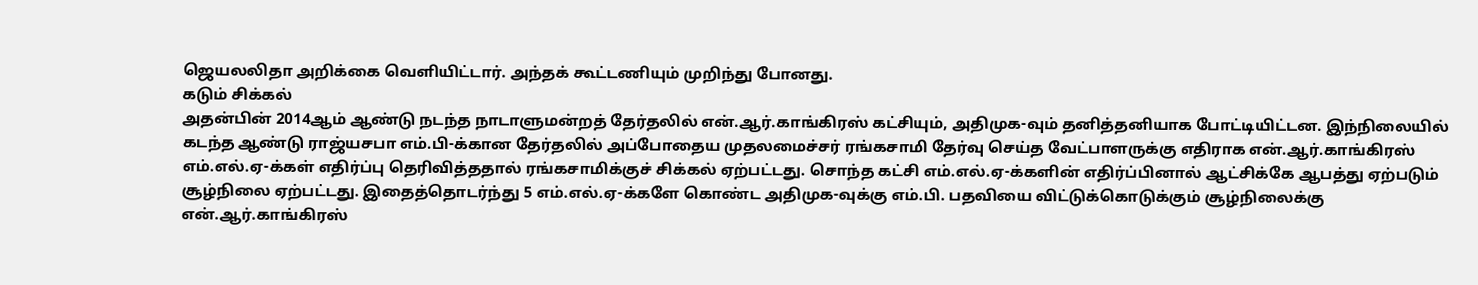ஜெயலலிதா அறிக்கை வெளியிட்டார். அந்தக் கூட்டணியும் முறிந்து போனது.
கடும் சிக்கல்
அதன்பின் 2014ஆம் ஆண்டு நடந்த நாடாளுமன்றத் தேர்தலில் என்.ஆர்.காங்கிரஸ் கட்சியும், அதிமுக-வும் தனித்தனியாக போட்டியிட்டன. இந்நிலையில் கடந்த ஆண்டு ராஜ்யசபா எம்.பி-க்கான தேர்தலில் அப்போதைய முதலமைச்சர் ரங்கசாமி தேர்வு செய்த வேட்பாளருக்கு எதிராக என்.ஆர்.காங்கிரஸ் எம்.எல்.ஏ-க்கள் எதிர்ப்பு தெரிவித்ததால் ரங்கசாமிக்குச் சிக்கல் ஏற்பட்டது. சொந்த கட்சி எம்.எல்.ஏ-க்களின் எதிர்ப்பினால் ஆட்சிக்கே ஆபத்து ஏற்படும் சூழ்நிலை ஏற்பட்டது. இதைத்தொடர்ந்து 5 எம்.எல்.ஏ-க்களே கொண்ட அதிமுக-வுக்கு எம்.பி. பதவியை விட்டுக்கொடுக்கும் சூழ்நிலைக்கு என்.ஆர்.காங்கிரஸ்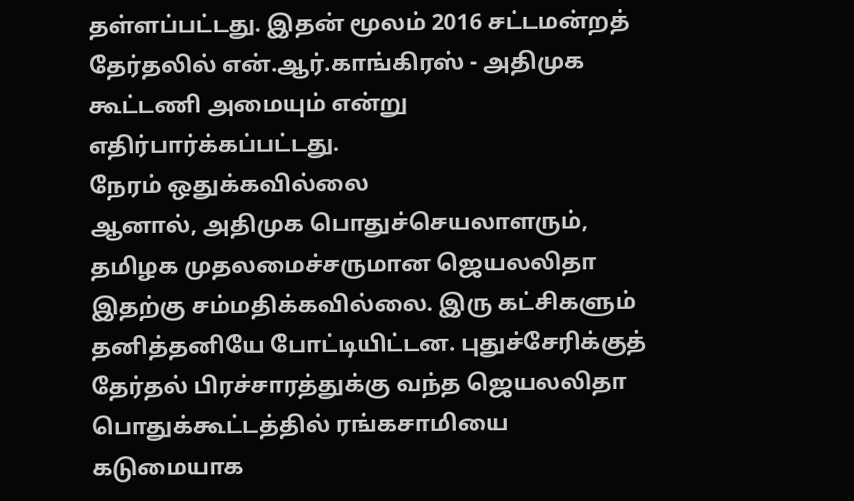தள்ளப்பட்டது. இதன் மூலம் 2016 சட்டமன்றத் தேர்தலில் என்.ஆர்.காங்கிரஸ் - அதிமுக கூட்டணி அமையும் என்று எதிர்பார்க்கப்பட்டது.
நேரம் ஒதுக்கவில்லை
ஆனால், அதிமுக பொதுச்செயலாளரும், தமிழக முதலமைச்சருமான ஜெயலலிதா இதற்கு சம்மதிக்கவில்லை. இரு கட்சிகளும் தனித்தனியே போட்டியிட்டன. புதுச்சேரிக்குத் தேர்தல் பிரச்சாரத்துக்கு வந்த ஜெயலலிதா பொதுக்கூட்டத்தில் ரங்கசாமியை கடுமையாக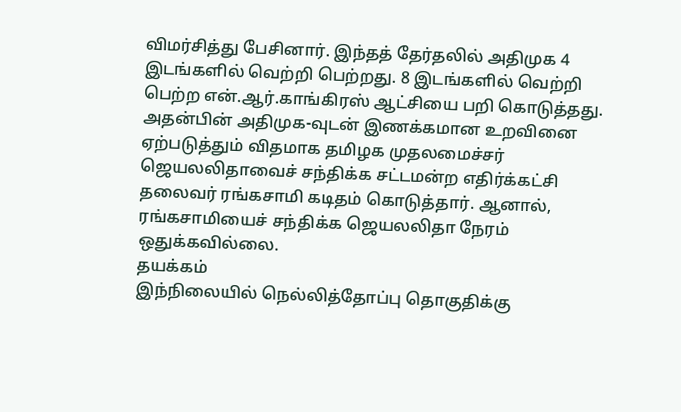விமர்சித்து பேசினார். இந்தத் தேர்தலில் அதிமுக 4 இடங்களில் வெற்றி பெற்றது. 8 இடங்களில் வெற்றி பெற்ற என்.ஆர்.காங்கிரஸ் ஆட்சியை பறி கொடுத்தது. அதன்பின் அதிமுக-வுடன் இணக்கமான உறவினை ஏற்படுத்தும் விதமாக தமிழக முதலமைச்சர் ஜெயலலிதாவைச் சந்திக்க சட்டமன்ற எதிர்க்கட்சி தலைவர் ரங்கசாமி கடிதம் கொடுத்தார். ஆனால், ரங்கசாமியைச் சந்திக்க ஜெயலலிதா நேரம் ஒதுக்கவில்லை.
தயக்கம்
இந்நிலையில் நெல்லித்தோப்பு தொகுதிக்கு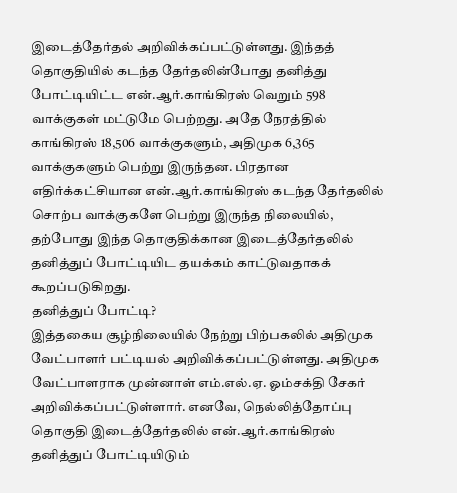இடைத்தேர்தல் அறிவிக்கப்பட்டுள்ளது. இந்தத் தொகுதியில் கடந்த தேர்தலின்போது தனித்து போட்டியிட்ட என்.ஆர்.காங்கிரஸ் வெறும் 598 வாக்குகள் மட்டுமே பெற்றது. அதே நேரத்தில் காங்கிரஸ் 18,506 வாக்குகளும், அதிமுக 6,365 வாக்குகளும் பெற்று இருந்தன. பிரதான எதிர்க்கட்சியான என்.ஆர்.காங்கிரஸ் கடந்த தேர்தலில் சொற்ப வாக்குகளே பெற்று இருந்த நிலையில், தற்போது இந்த தொகுதிக்கான இடைத்தேர்தலில் தனித்துப் போட்டியிட தயக்கம் காட்டுவதாகக் கூறப்படுகிறது.
தனித்துப் போட்டி?
இத்தகைய சூழ்நிலையில் நேற்று பிற்பகலில் அதிமுக வேட்பாளர் பட்டியல் அறிவிக்கப்பட்டுள்ளது. அதிமுக வேட்பாளராக முன்னாள் எம்.எல்.ஏ. ஓம்சக்தி சேகர் அறிவிக்கப்பட்டுள்ளார். எனவே, நெல்லித்தோப்பு தொகுதி இடைத்தேர்தலில் என்.ஆர்.காங்கிரஸ் தனித்துப் போட்டியிடும்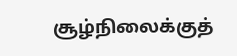சூழ்நிலைக்குத்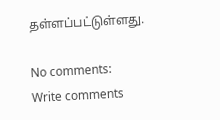தள்ளப்பட்டுள்ளது.

No comments:
Write comments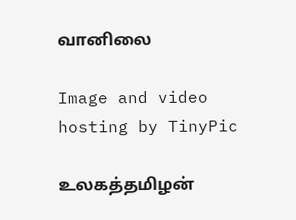வானிலை

Image and video hosting by TinyPic

உலகத்தமிழன்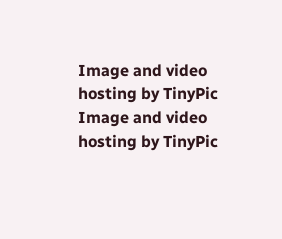Image and video hosting by TinyPic
Image and video hosting by TinyPic